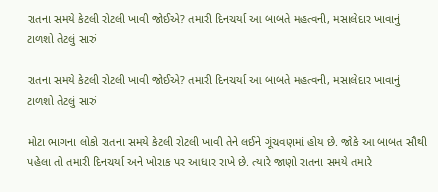રાતના સમયે કેટલી રોટલી ખાવી જોઈએ? તમારી દિનચર્યા આ બાબતે મહત્વની, મસાલેદાર ખાવાનું ટાળશો તેટલું સારું

રાતના સમયે કેટલી રોટલી ખાવી જોઈએ? તમારી દિનચર્યા આ બાબતે મહત્વની, મસાલેદાર ખાવાનું ટાળશો તેટલું સારું

મોટા ભાગના લોકો રાતના સમયે કેટલી રોટલી ખાવી તેને લઈને ગૂંચવણમાં હોય છે. જોકે આ બાબત સૌથી પહેલા તો તમારી દિનચર્યા અને ખોરાક પર આધાર રાખે છે. ત્યારે જાણો રાતના સમયે તમારે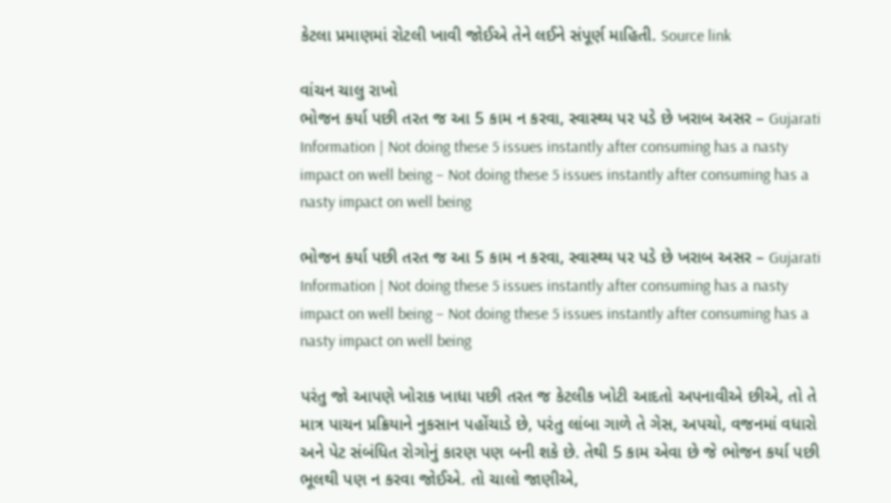કેટલા પ્રમાણમાં રોટલી ખાવી જોઈએ તેને લઈને સંપૂર્ણ માહિતી. Source link

વાંચન ચાલુ રાખો
ભોજન કર્યા પછી તરત જ આ 5 કામ ન કરવા, સ્વાસ્થ્ય પર પડે છે ખરાબ અસર – Gujarati Information | Not doing these 5 issues instantly after consuming has a nasty impact on well being – Not doing these 5 issues instantly after consuming has a nasty impact on well being

ભોજન કર્યા પછી તરત જ આ 5 કામ ન કરવા, સ્વાસ્થ્ય પર પડે છે ખરાબ અસર – Gujarati Information | Not doing these 5 issues instantly after consuming has a nasty impact on well being – Not doing these 5 issues instantly after consuming has a nasty impact on well being

પરંતુ જો આપણે ખોરાક ખાધા પછી તરત જ કેટલીક ખોટી આદતો અપનાવીએ છીએ, તો તે માત્ર પાચન પ્રક્રિયાને નુકસાન પહોંચાડે છે, પરંતુ લાંબા ગાળે તે ગેસ, અપચો, વજનમાં વધારો અને પેટ સંબંધિત રોગોનું કારણ પણ બની શકે છે. તેથી 5 કામ એવા છે જે ભોજન કર્યા પછી ભૂલથી પણ ન કરવા જોઈએ. તો ચાલો જાણીએ,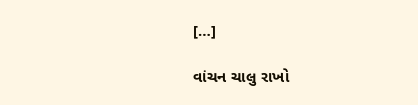[…]

વાંચન ચાલુ રાખો